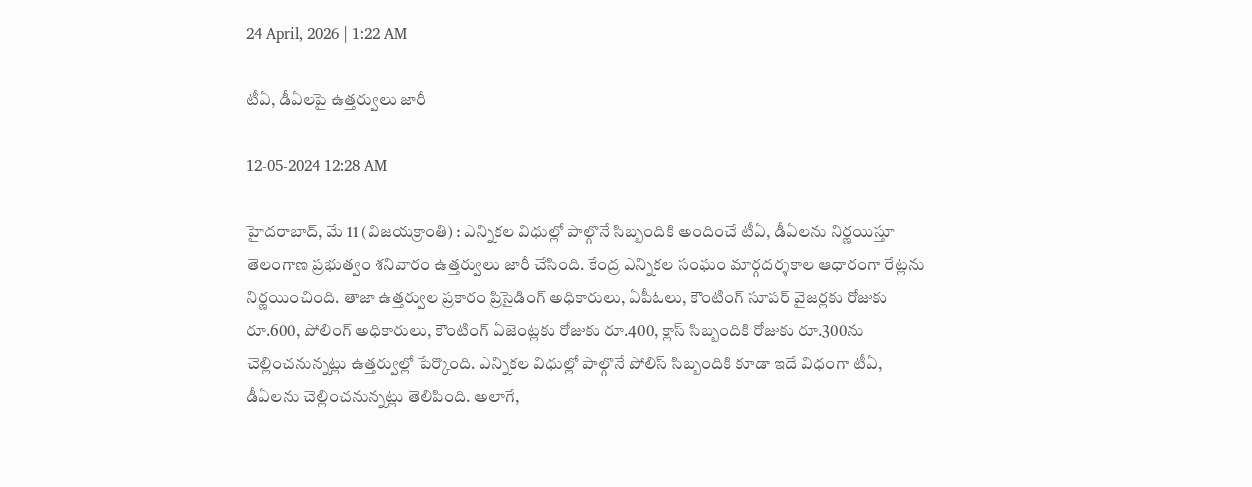24 April, 2026 | 1:22 AM

టీఏ, డీఏలపై ఉత్తర్వులు జారీ

12-05-2024 12:28 AM

హైదరాబాద్, మే 11 (విజయక్రాంతి) : ఎన్నికల విధుల్లో పాల్గొనే సిబ్బందికి అందించే టీఏ, డీఏలను నిర్ణయిస్తూ తెలంగాణ ప్రభుత్వం శనివారం ఉత్తర్వులు జారీ చేసింది. కేంద్ర ఎన్నికల సంఘం మార్గదర్శకాల ఆధారంగా రేట్లను నిర్ణయించింది. తాజా ఉత్తర్వుల ప్రకారం ప్రిసైడింగ్ అధికారులు, ఏపీఓలు, కౌంటింగ్ సూపర్ వైజర్లకు రోజుకు రూ.600, పోలింగ్ అధికారులు, కౌంటింగ్ ఏజెంట్లకు రోజుకు రూ.400, క్లాస్ సిబ్బందికి రోజుకు రూ.300ను చెల్లించనున్నట్లు ఉత్తర్వుల్లో పేర్కొంది. ఎన్నికల విధుల్లో పాల్గొనే పోలిస్ సిబ్బందికి కూడా ఇదే విధంగా టీఏ, డీఏలను చెల్లించనున్నట్లు తెలిపింది. అలాగే,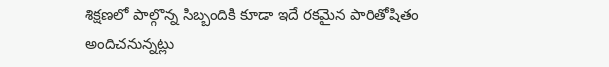శిక్షణలో పాల్గొన్న సిబ్బందికి కూడా ఇదే రకమైన పారితోషితం అందిచనున్నట్లు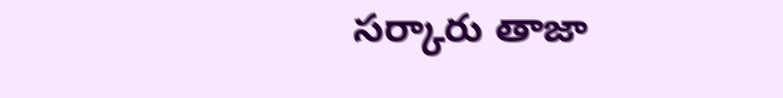సర్కారు తాజా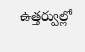ఉత్తర్వుల్లో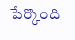పేర్కొంది